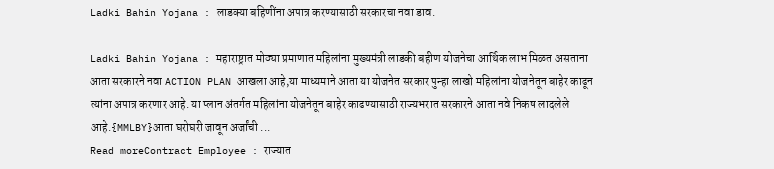Ladki Bahin Yojana : लाडक्या बहिणींना अपात्र करण्यासाठी सरकारचा नवा डाव.

Ladki Bahin Yojana : महाराष्ट्रात मोठ्या प्रमाणात महिलांना मुख्यमंत्री लाडकी बहीण योजनेचा आर्थिक लाभ मिळत असताना आता सरकारने नवा ACTION PLAN आखला आहे,या माध्यमाने आता या योजनेत सरकार पुन्हा लाखो महिलांना योजनेतून बाहेर काढून त्यांना अपात्र करणार आहे. या प्लान अंतर्गत महिलांना योजनेतून बाहेर काढण्यासाठी राज्यभरात सरकारने आता नवे निकष लादलेले आहे.{MMLBY}आता घरोघरी जावून अर्जांची ...
Read moreContract Employee : राज्यात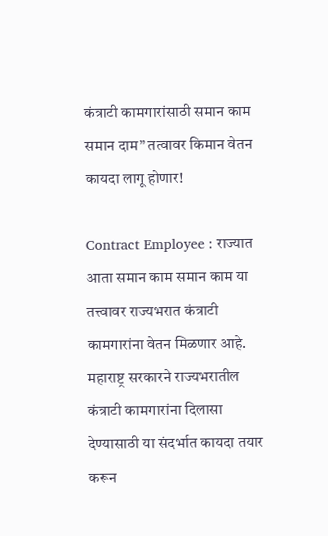कंत्राटी कामगारांसाठी समान काम समान दाम” तत्वावर किमान वेतन कायदा लागू होणार!

Contract Employee : राज्यात आता समान काम समान काम या तत्त्वावर राज्यभरात कंत्राटी कामगारांना वेतन मिळणार आहे. महाराष्ट्र सरकारने राज्यभरातील कंत्राटी कामगारांना दिलासा देण्यासाठी या संदर्भात कायदा तयार करून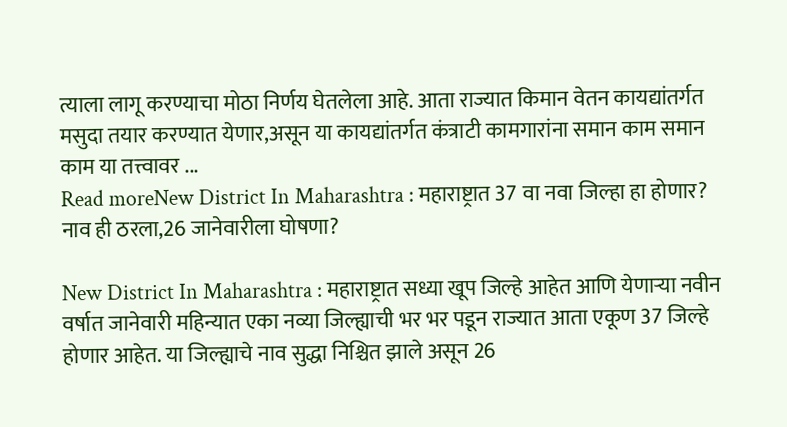त्याला लागू करण्याचा मोठा निर्णय घेतलेला आहे. आता राज्यात किमान वेतन कायद्यांतर्गत मसुदा तयार करण्यात येणार,असून या कायद्यांतर्गत कंत्राटी कामगारांना समान काम समान काम या तत्त्वावर ...
Read moreNew District In Maharashtra : महाराष्ट्रात 37 वा नवा जिल्हा हा होणार? नाव ही ठरला,26 जानेवारीला घोषणा?

New District In Maharashtra : महाराष्ट्रात सध्या खूप जिल्हे आहेत आणि येणाऱ्या नवीन वर्षात जानेवारी महिन्यात एका नव्या जिल्ह्याची भर भर पडून राज्यात आता एकूण 37 जिल्हे होणार आहेत. या जिल्ह्याचे नाव सुद्धा निश्चित झाले असून 26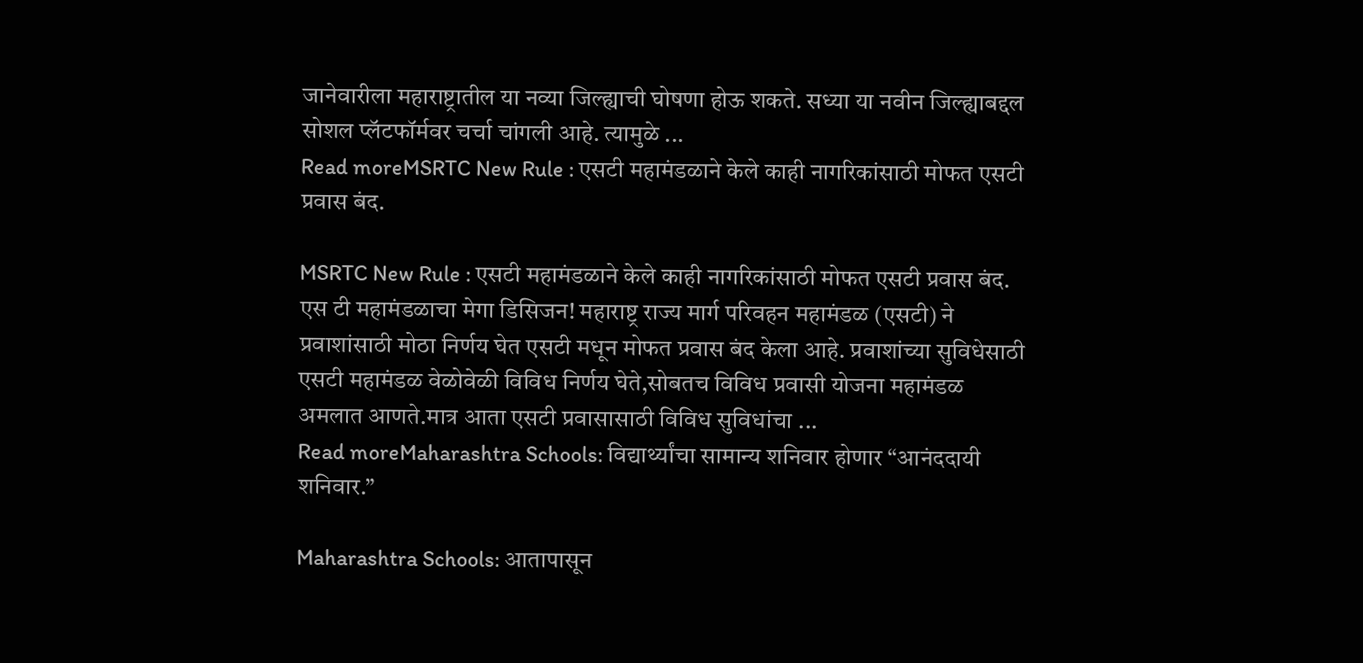जानेवारीला महाराष्ट्रातील या नव्या जिल्ह्याची घोषणा होऊ शकते. सध्या या नवीन जिल्ह्याबद्दल सोशल प्लॅटफॉर्मवर चर्चा चांगली आहे. त्यामुळे ...
Read moreMSRTC New Rule : एसटी महामंडळाने केले काही नागरिकांसाठी मोफत एसटी प्रवास बंद.

MSRTC New Rule : एसटी महामंडळाने केले काही नागरिकांसाठी मोफत एसटी प्रवास बंद. एस टी महामंडळाचा मेगा डिसिजन! महाराष्ट्र राज्य मार्ग परिवहन महामंडळ (एसटी) ने प्रवाशांसाठी मोठा निर्णय घेत एसटी मधून मोफत प्रवास बंद केला आहे. प्रवाशांच्या सुविधेसाठी एसटी महामंडळ वेळोवेळी विविध निर्णय घेते,सोबतच विविध प्रवासी योजना महामंडळ अमलात आणते.मात्र आता एसटी प्रवासासाठी विविध सुविधांचा ...
Read moreMaharashtra Schools: विद्यार्थ्यांचा सामान्य शनिवार होणार “आनंददायी शनिवार.”

Maharashtra Schools: आतापासून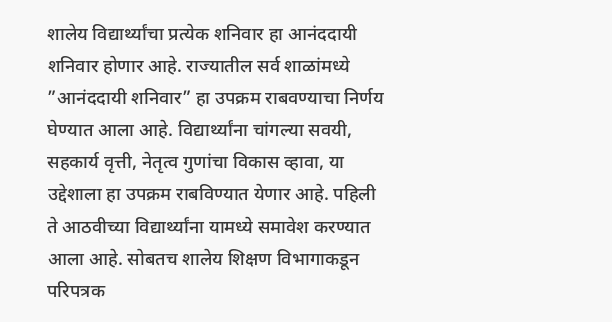शालेय विद्यार्थ्यांचा प्रत्येक शनिवार हा आनंददायी शनिवार होणार आहे. राज्यातील सर्व शाळांमध्ये ”आनंददायी शनिवार” हा उपक्रम राबवण्याचा निर्णय घेण्यात आला आहे. विद्यार्थ्यांना चांगल्या सवयी, सहकार्य वृत्ती, नेतृत्व गुणांचा विकास व्हावा, या उद्देशाला हा उपक्रम राबविण्यात येणार आहे. पहिली ते आठवीच्या विद्यार्थ्यांना यामध्ये समावेश करण्यात आला आहे. सोबतच शालेय शिक्षण विभागाकडून परिपत्रक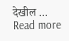देखील ...
Read more